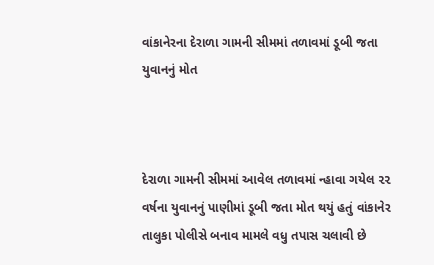વાંકાનેરના દેરાળા ગામની સીમમાં તળાવમાં ડૂબી જતા યુવાનનું મોત



દેરાળા ગામની સીમમાં આવેલ તળાવમાં ન્હાવા ગયેલ ૨૨ વર્ષના યુવાનનું પાણીમાં ડૂબી જતા મોત થયું હતું વાંકાનેર તાલુકા પોલીસે બનાવ મામલે વધુ તપાસ ચલાવી છે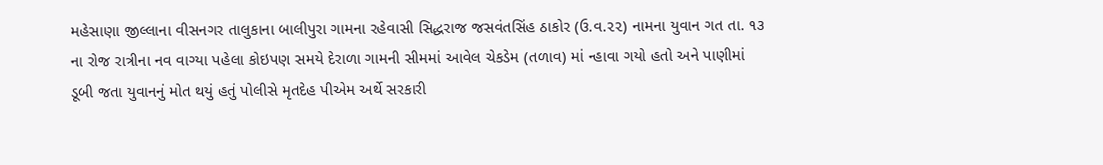મહેસાણા જીલ્લાના વીસનગર તાલુકાના બાલીપુરા ગામના રહેવાસી સિદ્ધરાજ જસવંતસિંહ ઠાકોર (ઉ.વ.૨૨) નામના યુવાન ગત તા. ૧૩ ના રોજ રાત્રીના નવ વાગ્યા પહેલા કોઇપણ સમયે દેરાળા ગામની સીમમાં આવેલ ચેકડેમ (તળાવ) માં ન્હાવા ગયો હતો અને પાણીમાં ડૂબી જતા યુવાનનું મોત થયું હતું પોલીસે મૃતદેહ પીએમ અર્થે સરકારી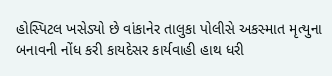હોસ્પિટલ ખસેડ્યો છે વાંકાનેર તાલુકા પોલીસે અકસ્માત મૃત્યુના બનાવની નોંધ કરી કાયદેસર કાર્યવાહી હાથ ધરી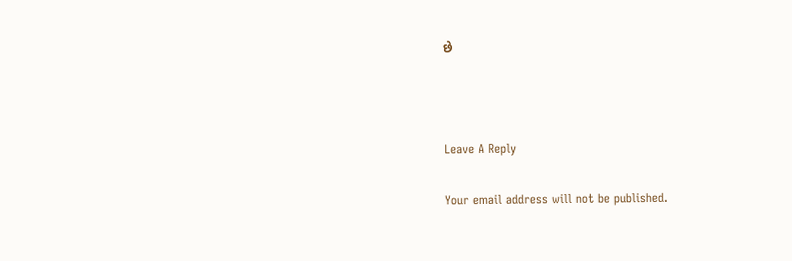છે



Leave A Reply

Your email address will not be published.